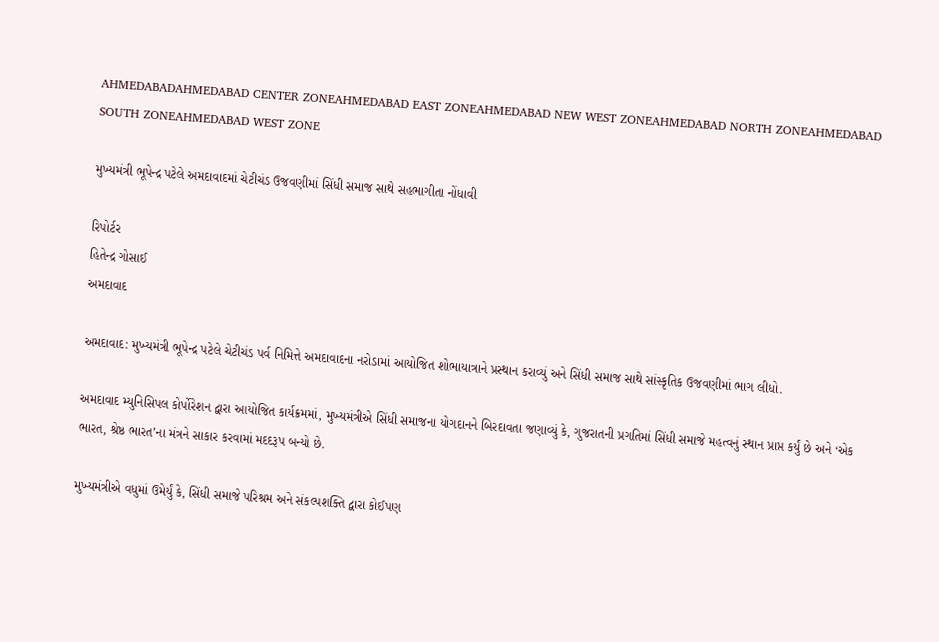AHMEDABADAHMEDABAD CENTER ZONEAHMEDABAD EAST ZONEAHMEDABAD NEW WEST ZONEAHMEDABAD NORTH ZONEAHMEDABAD SOUTH ZONEAHMEDABAD WEST ZONE

મુખ્યમંત્રી ભૂપેન્દ્ર પટેલે અમદાવાદમાં ચેટીચંડ ઉજવણીમાં સિંધી સમાજ સાથે સહભાગીતા નોંધાવી

રિપોર્ટર
હિતેન્દ્ર ગોસાઈ
અમદાવાદ

અમદાવાદ: મુખ્યમંત્રી ભૂપેન્દ્ર પટેલે ચેટીચંડ પર્વ નિમિત્તે અમદાવાદના નરોડામાં આયોજિત શોભાયાત્રાને પ્રસ્થાન કરાવ્યું અને સિંધી સમાજ સાથે સાંસ્કૃતિક ઉજવણીમાં ભાગ લીધો.

અમદાવાદ મ્યુનિસિપલ કોર્પોરેશન દ્વારા આયોજિત કાર્યક્રમમાં, મુખ્યમંત્રીએ સિંધી સમાજના યોગદાનને બિરદાવતા જણાવ્યું કે, ગુજરાતની પ્રગતિમાં સિંધી સમાજે મહત્વનું સ્થાન પ્રાપ્ત કર્યું છે અને ‘એક ભારત, શ્રેષ્ઠ ભારત’ના મંત્રને સાકાર કરવામાં મદદરૂપ બન્યો છે.

મુખ્યમંત્રીએ વધુમાં ઉમેર્યું કે, સિંધી સમાજે પરિશ્રમ અને સંકલ્પશક્તિ દ્વારા કોઈપણ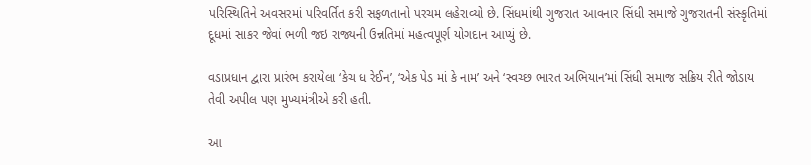પરિસ્થિતિને અવસરમાં પરિવર્તિત કરી સફળતાનો પરચમ લહેરાવ્યો છે. સિંધમાંથી ગુજરાત આવનાર સિંધી સમાજે ગુજરાતની સંસ્કૃતિમાં દૂધમાં સાકર જેવાં ભળી જઇ રાજ્યની ઉન્નતિમાં મહત્વપૂર્ણ યોગદાન આપ્યું છે.

વડાપ્રધાન દ્વારા પ્રારંભ કરાયેલા ‘કેચ ધ રેઈન’, ‘એક પેડ માં કે નામ’ અને ‘સ્વચ્છ ભારત અભિયાન’માં સિંધી સમાજ સક્રિય રીતે જોડાય તેવી અપીલ પણ મુખ્યમંત્રીએ કરી હતી.

આ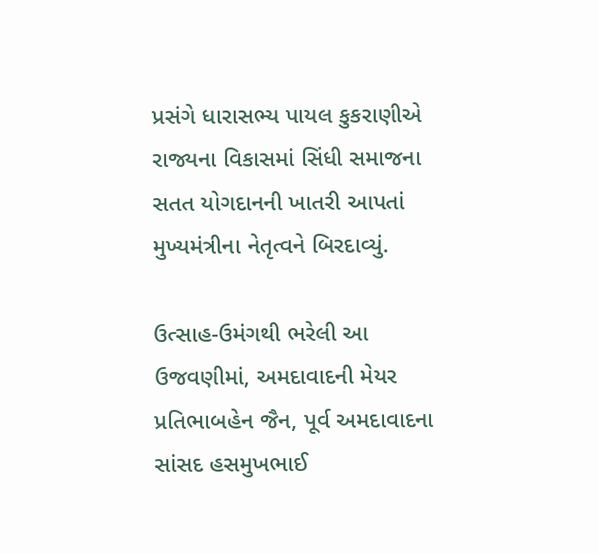પ્રસંગે ધારાસભ્ય પાયલ કુકરાણીએ રાજ્યના વિકાસમાં સિંધી સમાજના સતત યોગદાનની ખાતરી આપતાં મુખ્યમંત્રીના નેતૃત્વને બિરદાવ્યું.

ઉત્સાહ-ઉમંગથી ભરેલી આ ઉજવણીમાં, અમદાવાદની મેયર પ્રતિભાબહેન જૈન, પૂર્વ અમદાવાદના સાંસદ હસમુખભાઈ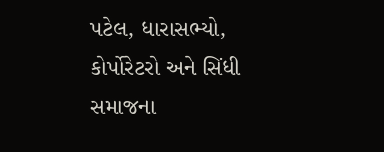પટેલ, ધારાસભ્યો, કોર્પોરેટરો અને સિંધી સમાજના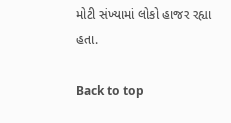મોટી સંખ્યામાં લોકો હાજર રહ્યા હતા.

Back to top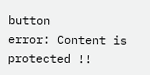button
error: Content is protected !!